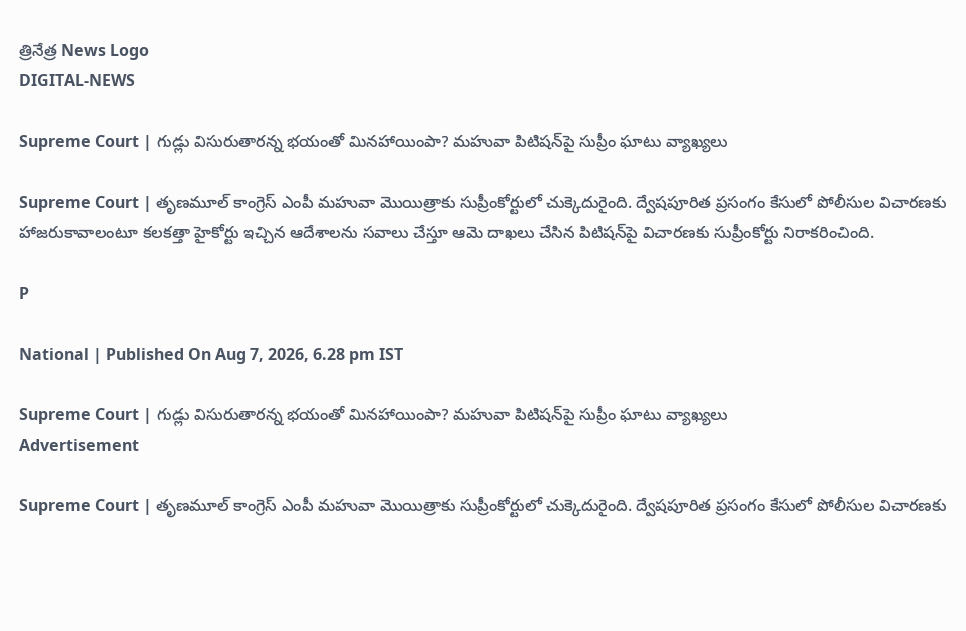త్రినేత్ర News Logo
DIGITAL-NEWS

Supreme Court | గుడ్లు విసురుతార‌న్న భయంతో మినహాయింపా? మహువా పిటిషన్‌పై సుప్రీం ఘాటు వ్యాఖ్యలు

Supreme Court | తృణమూల్‌ కాంగ్రెస్‌ ఎంపీ మహువా మొయిత్రాకు సుప్రీంకోర్టులో చుక్కెదురైంది. ద్వేషపూరిత ప్రసంగం కేసులో పోలీసుల విచారణకు హాజరుకావాలంటూ కలకత్తా హైకోర్టు ఇచ్చిన ఆదేశాలను సవాలు చేస్తూ ఆమె దాఖలు చేసిన పిటిషన్‌పై విచారణకు సుప్రీంకోర్టు నిరాకరించింది.

P

National | Published On Aug 7, 2026, 6.28 pm IST

Supreme Court | గుడ్లు విసురుతార‌న్న భయంతో మినహాయింపా? మహువా పిటిషన్‌పై సుప్రీం ఘాటు వ్యాఖ్యలు
Advertisement

Supreme Court | తృణమూల్‌ కాంగ్రెస్‌ ఎంపీ మహువా మొయిత్రాకు సుప్రీంకోర్టులో చుక్కెదురైంది. ద్వేషపూరిత ప్రసంగం కేసులో పోలీసుల విచారణకు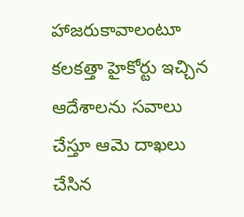హాజరుకావాలంటూ కలకత్తా హైకోర్టు ఇచ్చిన ఆదేశాలను సవాలు చేస్తూ ఆమె దాఖలు చేసిన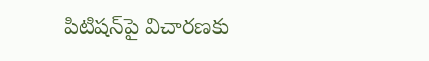పిటిషన్‌పై విచారణకు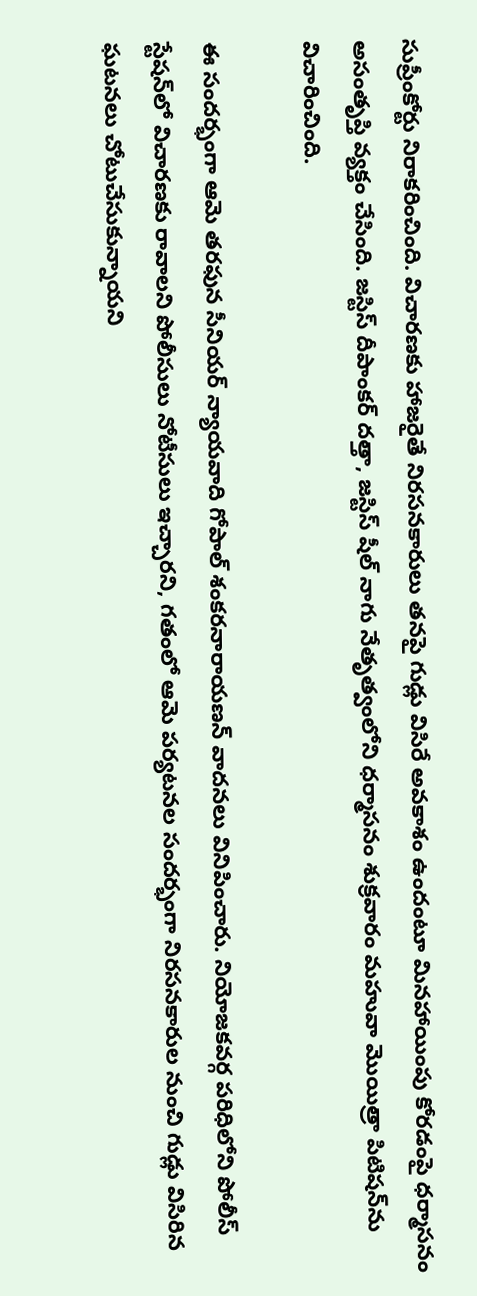సుప్రీంకోర్టు నిరాకరించింది. విచారణకు హాజరైతే నిరసనకారులు తనపై గుడ్లు విసిరే అవకాశం ఉందంటూ మినహాయింపు కోరడంపై ధర్మాసనం అసంతృప్తి వ్యక్తం చేసింది. జస్టిస్‌ దీపాంకర్‌ దత్తా, జస్టిస్‌ షీల్‌ నాగు నేతృత్వంలోని ధర్మాసనం శుక్రవారం మహువా మొయిత్రా పిటిషన్‌ను విచారించింది.

ఈ సందర్భంగా ఆమె తరఫున సీనియర్‌ న్యాయవాది గోపాల్‌ శంకరనారాయణన్‌ వాదనలు వినిపించారు. నియోజకవర్గ పరిధిలోని పోలీస్‌ స్టేషన్‌లో విచారణకు రావాలని పోలీసులు నోటీసులు ఇచ్చారని, గతంలో ఆమె పర్యటనల సందర్భంగా నిరసనకారుల నుంచి గుడ్లు విసిరిన ఘటనలు చోటుచేసుకున్నాయని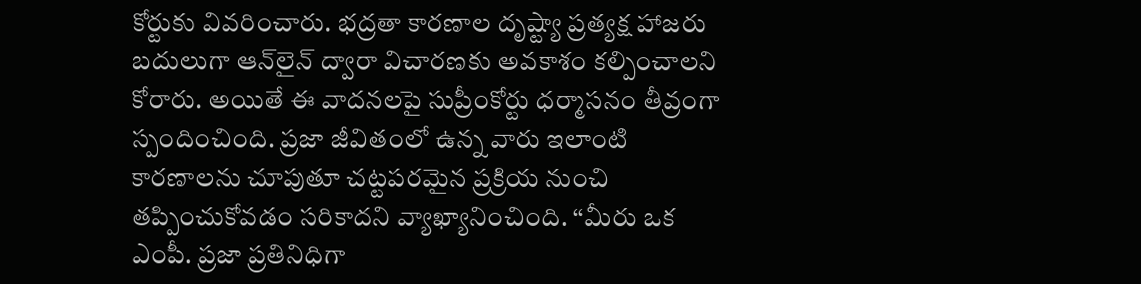కోర్టుకు వివరించారు. భద్రతా కారణాల దృష్ట్యా ప్రత్యక్ష హాజరు బదులుగా ఆన్‌లైన్‌ ద్వారా విచారణకు అవకాశం కల్పించాలని కోరారు. అయితే ఈ వాదనలపై సుప్రీంకోర్టు ధర్మాసనం తీవ్రంగా స్పందించింది. ప్రజా జీవితంలో ఉన్న వారు ఇలాంటి కారణాలను చూపుతూ చట్టపరమైన ప్రక్రియ నుంచి తప్పించుకోవడం సరికాదని వ్యాఖ్యానించింది. ‘‘మీరు ఒక ఎంపీ. ప్రజా ప్రతినిధిగా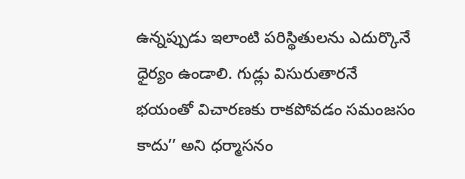ఉన్నప్పుడు ఇలాంటి పరిస్థితులను ఎదుర్కొనే ధైర్యం ఉండాలి. గుడ్లు విసురుతారనే భయంతో విచారణకు రాకపోవడం సమంజసం కాదు’’ అని ధర్మాసనం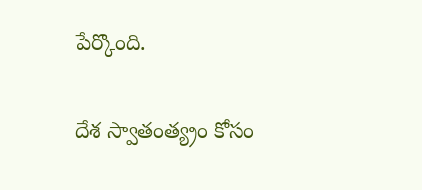పేర్కొంది.

దేశ స్వాతంత్య్రం కోసం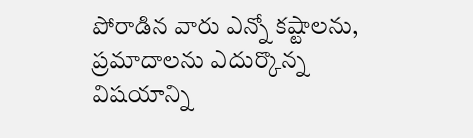పోరాడిన వారు ఎన్నో కష్టాలను, ప్రమాదాలను ఎదుర్కొన్న విషయాన్ని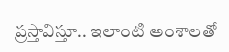ప్రస్తావిస్తూ.. ఇలాంటి అంశాలతో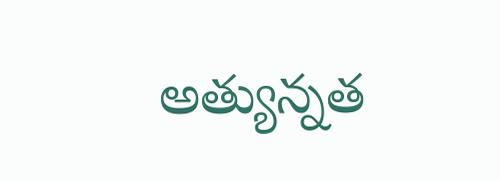అత్యున్నత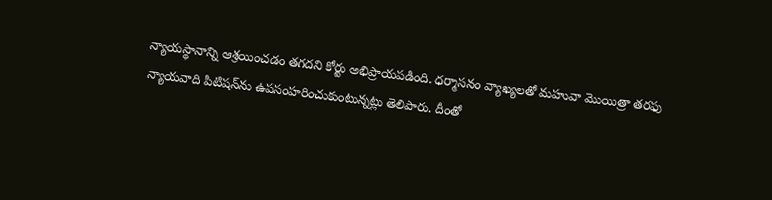న్యాయస్థానాన్ని ఆశ్రయించడం తగదని కోర్టు అభిప్రాయపడింది. ధర్మాసనం వ్యాఖ్య‌ల‌తో మహువా మొయిత్రా తరఫు న్యాయవాది పిటిషన్‌ను ఉపసంహరించుకుంటున్నట్లు తెలిపారు. దీంతో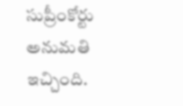సుప్రీంకోర్టు అనుమ‌తి ఇచ్చింది.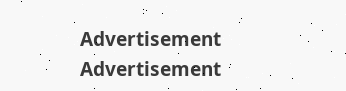Advertisement
Advertisement